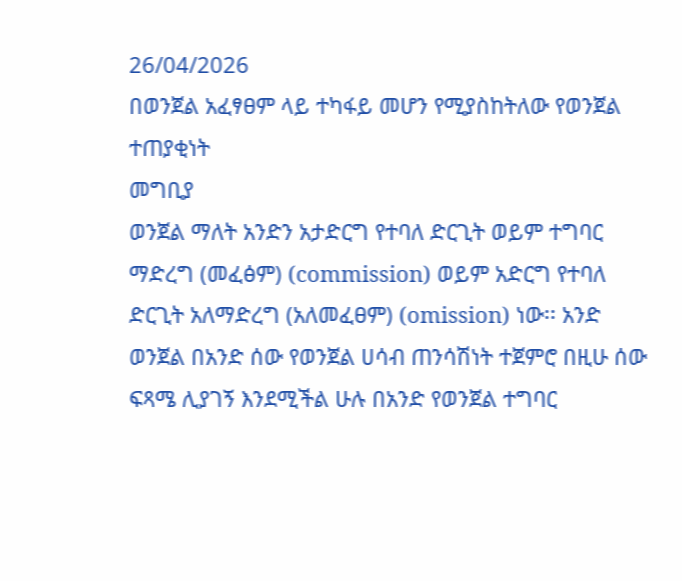26/04/2026
በወንጀል አፈፃፀም ላይ ተካፋይ መሆን የሚያስከትለው የወንጀል ተጠያቂነት
መግቢያ
ወንጀል ማለት አንድን አታድርግ የተባለ ድርጊት ወይም ተግባር ማድረግ (መፈፅም) (commission) ወይም አድርግ የተባለ ድርጊት አለማድረግ (አለመፈፀም) (omission) ነው፡፡ አንድ ወንጀል በአንድ ሰው የወንጀል ሀሳብ ጠንሳሽነት ተጀምሮ በዚሁ ሰው ፍጻሜ ሊያገኝ እንደሚችል ሁሉ በአንድ የወንጀል ተግባር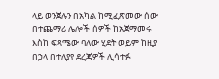ላይ ወንጀሉን በአካል ከሚፈጽመው ሰው በተጨማሪ ሌሎች ሰዎች ከአጀማመሩ እስከ ፍጻሜው ባለው ሂደት ወይም ከዚያ በኃላ በተለያየ ደረጃዎች ሊሳተፉ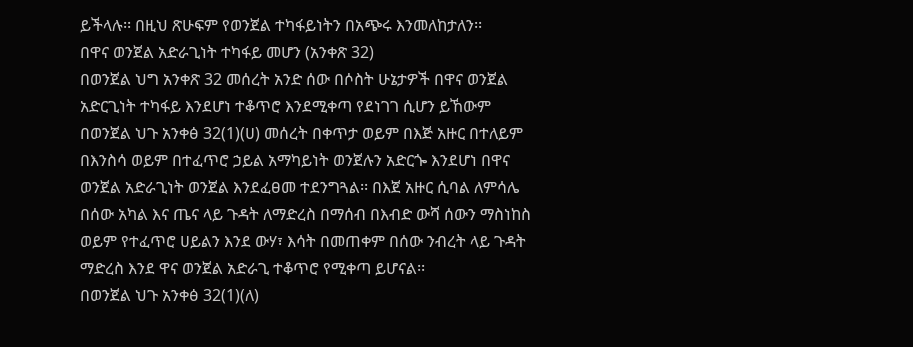ይችላሉ፡፡ በዚህ ጽሁፍም የወንጀል ተካፋይነትን በአጭሩ እንመለከታለን፡፡
በዋና ወንጀል አድራጊነት ተካፋይ መሆን (አንቀጽ 32)
በወንጀል ህግ አንቀጽ 32 መሰረት አንድ ሰው በሶስት ሁኔታዎች በዋና ወንጀል አድርጊነት ተካፋይ እንደሆነ ተቆጥሮ እንደሚቀጣ የደነገገ ሲሆን ይኸውም
በወንጀል ህጉ አንቀፅ 32(1)(ሀ) መሰረት በቀጥታ ወይም በእጅ አዙር በተለይም በእንስሳ ወይም በተፈጥሮ ኃይል አማካይነት ወንጀሉን አድርጐ እንደሆነ በዋና ወንጀል አድራጊነት ወንጀል እንደፈፀመ ተደንግጓል፡፡ በእጀ አዙር ሲባል ለምሳሌ በሰው አካል እና ጤና ላይ ጉዳት ለማድረስ በማሰብ በእብድ ውሻ ሰውን ማስነከስ ወይም የተፈጥሮ ሀይልን እንደ ውሃ፣ እሳት በመጠቀም በሰው ንብረት ላይ ጉዳት ማድረስ እንደ ዋና ወንጀል አድራጊ ተቆጥሮ የሚቀጣ ይሆናል፡፡
በወንጀል ህጉ አንቀፅ 32(1)(ለ)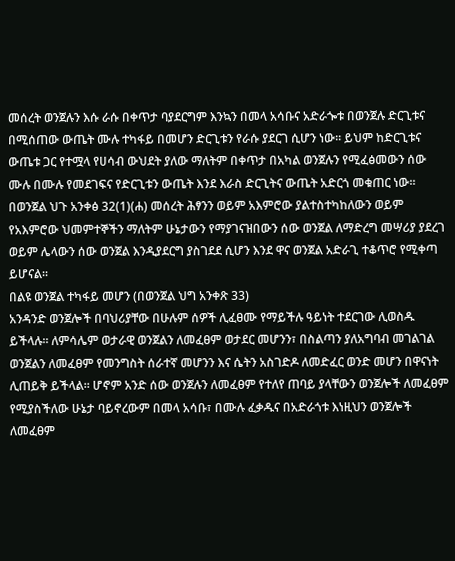መሰረት ወንጀሉን እሱ ራሱ በቀጥታ ባያደርግም እንኳን በመላ አሳቡና አድራጐቱ በወንጀሉ ድርጊቱና በሚሰጠው ውጤት ሙሉ ተካፋይ በመሆን ድርጊቱን የራሱ ያደርገ ሲሆን ነው፡፡ ይህም ከድርጊቱና ውጤቱ ጋር የተሟላ የሀሳብ ውህደት ያለው ማለትም በቀጥታ በአካል ወንጀሉን የሚፈፅመውን ሰው ሙሉ በሙሉ የመደገፍና የድርጊቱን ውጤት እንደ እራስ ድርጊትና ውጤት አድርጎ መቁጠር ነው፡፡
በወንጀል ህጉ አንቀፅ 32(1)(ሐ) መሰረት ሕፃንን ወይም አእምሮው ያልተስተካከለውን ወይም የአእምሮው ህመምተኞችን ማለትም ሁኔታውን የማያገናዝበውን ሰው ወንጀል ለማድረግ መሣሪያ ያደረገ ወይም ሌላውን ሰው ወንጀል እንዲያደርግ ያስገደደ ሲሆን እንደ ዋና ወንጀል አድራጊ ተቆጥሮ የሚቀጣ ይሆናል፡፡
በልዩ ወንጀል ተካፋይ መሆን (በወንጀል ህግ አንቀጽ 33)
አንዳንድ ወንጀሎች በባህሪያቸው በሁሉም ሰዎች ሊፈፀሙ የማይችሉ ዓይነት ተደርገው ሊወስዱ ይችላሉ፡፡ ለምሳሌም ወታራዊ ወንጀልን ለመፈፀም ወታደር መሆንን፣ በስልጣን ያለአግባብ መገልገል ወንጀልን ለመፈፀም የመንግስት ሰራተኛ መሆንን እና ሴትን አስገድዶ ለመድፈር ወንድ መሆን በዋናነት ሊጠይቅ ይችላል፡፡ ሆኖም አንድ ሰው ወንጀሉን ለመፈፀም የተለየ ጠባይ ያላቸውን ወንጀሎች ለመፈፀም የሚያስችለው ሁኔታ ባይኖረውም በመላ አሳቡ፣ በሙሉ ፈቃዱና በአድራጎቱ እነዚህን ወንጀሎች ለመፈፀም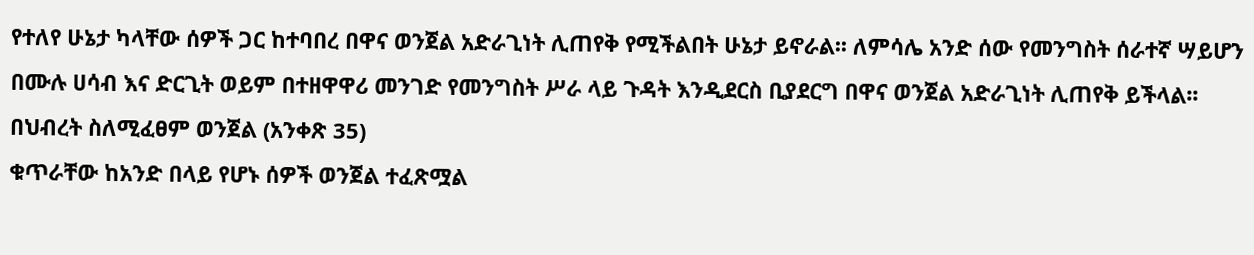የተለየ ሁኔታ ካላቸው ሰዎች ጋር ከተባበረ በዋና ወንጀል አድራጊነት ሊጠየቅ የሚችልበት ሁኔታ ይኖራል፡፡ ለምሳሌ አንድ ሰው የመንግስት ሰራተኛ ሣይሆን በሙሉ ሀሳብ እና ድርጊት ወይም በተዘዋዋሪ መንገድ የመንግስት ሥራ ላይ ጉዳት እንዲደርስ ቢያደርግ በዋና ወንጀል አድራጊነት ሊጠየቅ ይችላል፡፡
በህብረት ስለሚፈፀም ወንጀል (አንቀጽ 35)
ቁጥራቸው ከአንድ በላይ የሆኑ ሰዎች ወንጀል ተፈጽሟል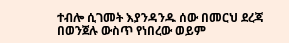ተብሎ ሲገመት እያንዳንዱ ሰው በመርህ ደረጃ በወንጀሉ ውስጥ የነበረው ወይም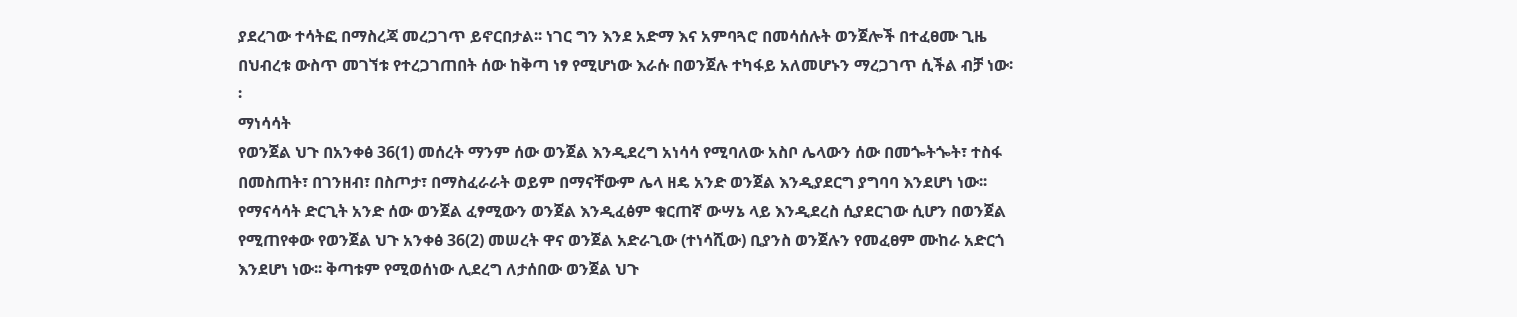ያደረገው ተሳትፎ በማስረጃ መረጋገጥ ይኖርበታል፡፡ ነገር ግን እንደ አድማ እና አምባጓሮ በመሳሰሉት ወንጀሎች በተፈፀሙ ጊዜ በህብረቱ ውስጥ መገኘቱ የተረጋገጠበት ሰው ከቅጣ ነፃ የሚሆነው እራሱ በወንጀሉ ተካፋይ አለመሆኑን ማረጋገጥ ሲችል ብቻ ነው፡፡
ማነሳሳት
የወንጀል ህጉ በአንቀፅ 36(1) መሰረት ማንም ሰው ወንጀል እንዲደረግ አነሳሳ የሚባለው አስቦ ሌላውን ሰው በመጐትጐት፣ ተስፋ በመስጠት፣ በገንዘብ፣ በስጦታ፣ በማስፈራራት ወይም በማናቸውም ሌላ ዘዴ አንድ ወንጀል እንዲያደርግ ያግባባ እንደሆነ ነው፡፡ የማናሳሳት ድርጊት አንድ ሰው ወንጀል ፈፃሚውን ወንጀል እንዲፈፅም ቁርጠኛ ውሣኔ ላይ እንዲደረስ ሲያደርገው ሲሆን በወንጀል የሚጠየቀው የወንጀል ህጉ አንቀፅ 36(2) መሠረት ዋና ወንጀል አድራጊው (ተነሳሺው) ቢያንስ ወንጀሉን የመፈፀም ሙከራ አድርጎ እንደሆነ ነው፡፡ ቅጣቱም የሚወሰነው ሊደረግ ለታሰበው ወንጀል ህጉ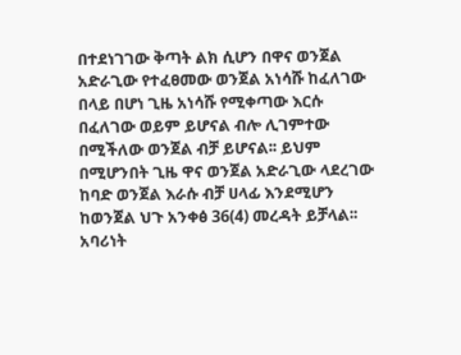በተደነገገው ቅጣት ልክ ሲሆን በዋና ወንጀል አድራጊው የተፈፀመው ወንጀል አነሳሹ ከፈለገው በላይ በሆነ ጊዜ አነሳሹ የሚቀጣው እርሱ በፈለገው ወይም ይሆናል ብሎ ሊገምተው በሚችለው ወንጀል ብቻ ይሆናል፡፡ ይህም በሚሆንበት ጊዜ ዋና ወንጀል አድራጊው ላደረገው ከባድ ወንጀል እራሱ ብቻ ሀላፊ እንደሚሆን ከወንጀል ህጉ አንቀፅ 36(4) መረዳት ይቻላል፡፡
አባሪነት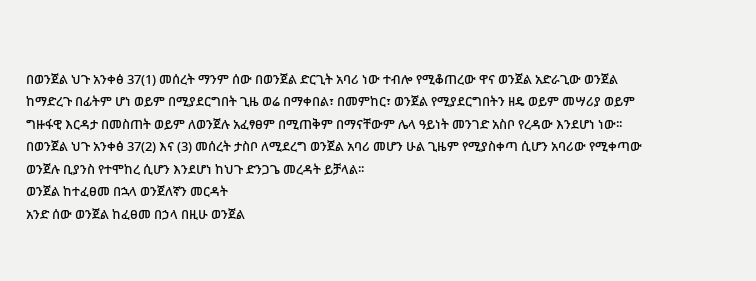በወንጀል ህጉ አንቀፅ 37(1) መሰረት ማንም ሰው በወንጀል ድርጊት አባሪ ነው ተብሎ የሚቆጠረው ዋና ወንጀል አድራጊው ወንጀል ከማድረጉ በፊትም ሆነ ወይም በሚያደርግበት ጊዜ ወሬ በማቀበል፣ በመምከር፣ ወንጀል የሚያደርግበትን ዘዴ ወይም መሣሪያ ወይም ግዙፋዊ እርዳታ በመስጠት ወይም ለወንጀሉ አፈፃፀም በሚጠቅም በማናቸውም ሌላ ዓይነት መንገድ አስቦ የረዳው እንደሆነ ነው፡፡
በወንጀል ህጉ አንቀፅ 37(2) እና (3) መሰረት ታስቦ ለሚደረግ ወንጀል አባሪ መሆን ሁል ጊዜም የሚያስቀጣ ሲሆን አባሪው የሚቀጣው ወንጀሉ ቢያንስ የተሞከረ ሲሆን እንደሆነ ከህጉ ድንጋጌ መረዳት ይቻላል፡፡
ወንጀል ከተፈፀመ በኋላ ወንጀለኛን መርዳት
አንድ ሰው ወንጀል ከፈፀመ በኃላ በዚሁ ወንጀል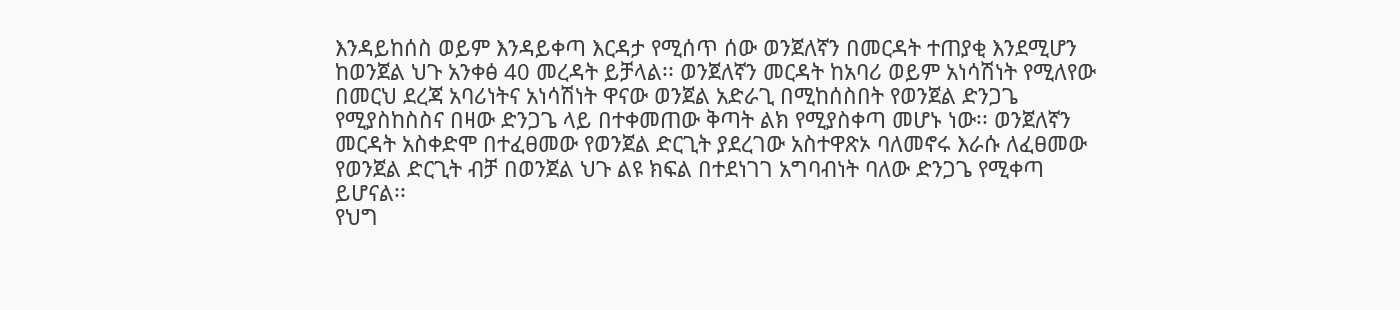እንዳይከሰስ ወይም እንዳይቀጣ እርዳታ የሚሰጥ ሰው ወንጀለኛን በመርዳት ተጠያቂ እንደሚሆን ከወንጀል ህጉ አንቀፅ 40 መረዳት ይቻላል፡፡ ወንጀለኛን መርዳት ከአባሪ ወይም አነሳሽነት የሚለየው በመርህ ደረጃ አባሪነትና አነሳሽነት ዋናው ወንጀል አድራጊ በሚከሰስበት የወንጀል ድንጋጌ የሚያስከስስና በዛው ድንጋጌ ላይ በተቀመጠው ቅጣት ልክ የሚያስቀጣ መሆኑ ነው፡፡ ወንጀለኛን መርዳት አስቀድሞ በተፈፀመው የወንጀል ድርጊት ያደረገው አስተዋጽኦ ባለመኖሩ እራሱ ለፈፀመው የወንጀል ድርጊት ብቻ በወንጀል ህጉ ልዩ ክፍል በተደነገገ አግባብነት ባለው ድንጋጌ የሚቀጣ ይሆናል፡፡
የህግ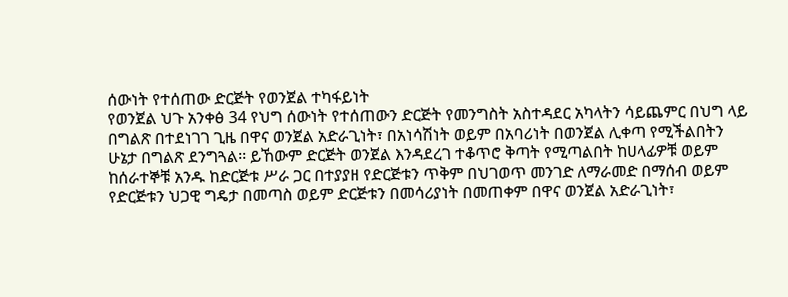ሰውነት የተሰጠው ድርጅት የወንጀል ተካፋይነት
የወንጀል ህጉ አንቀፅ 34 የህግ ሰውነት የተሰጠውን ድርጅት የመንግስት አስተዳደር አካላትን ሳይጨምር በህግ ላይ በግልጽ በተደነገገ ጊዜ በዋና ወንጀል አድራጊነት፣ በአነሳሽነት ወይም በአባሪነት በወንጀል ሊቀጣ የሚችልበትን ሁኔታ በግልጽ ደንግጓል፡፡ ይኸውም ድርጅት ወንጀል እንዳደረገ ተቆጥሮ ቅጣት የሚጣልበት ከሀላፊዎቹ ወይም ከሰራተኞቹ አንዱ ከድርጅቱ ሥራ ጋር በተያያዘ የድርጅቱን ጥቅም በህገወጥ መንገድ ለማራመድ በማሰብ ወይም የድርጅቱን ህጋዊ ግዴታ በመጣስ ወይም ድርጅቱን በመሳሪያነት በመጠቀም በዋና ወንጀል አድራጊነት፣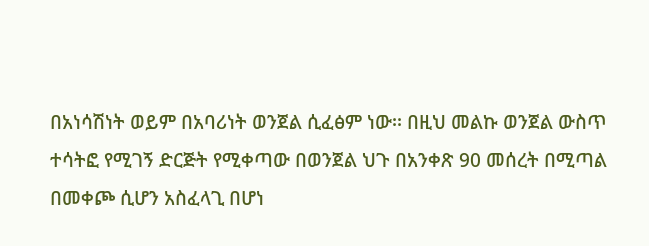በአነሳሽነት ወይም በአባሪነት ወንጀል ሲፈፅም ነው፡፡ በዚህ መልኩ ወንጀል ውስጥ ተሳትፎ የሚገኝ ድርጅት የሚቀጣው በወንጀል ህጉ በአንቀጽ 90 መሰረት በሚጣል በመቀጮ ሲሆን አስፈላጊ በሆነ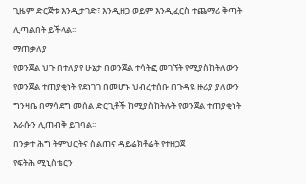ጊዜም ድርጅቱ እንዲታገድ፣ እንዲዘጋ ወይም እንዲፈርስ ተጨማሪ ቅጣት ሊጣልበት ይችላል፡፡
ማጠቃለያ
የወንጀል ህጉ በተለያየ ሁኔታ በወንጀል ተሳትፎ መገኘት የሚያስከትለውን የወንጀል ተጠያቂነት የደነገገ በመሆኑ ህብረተሰቡ በጉዳዩ ዙሪያ ያለውን ግንዛቤ በማሳደግ መሰል ድርጊቶች ከሚያስከትሉት የወንጀል ተጠያቂነት እራሱን ሊጠብቅ ይገባል፡፡
በንቃተ ሕግ ትምህርትና ስልጠና ዳይሬክቶሬት የተዘጋጀ
የፍትሕ ሚኒስቴርን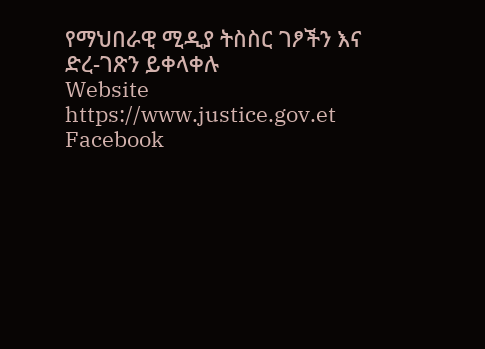የማህበራዊ ሚዲያ ትስስር ገፆችን እና ድረ-ገጽን ይቀላቀሉ
Website
https://www.justice.gov.et
Facebook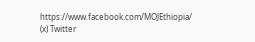https://www.facebook.com/MOJEthiopia/
(x) Twitter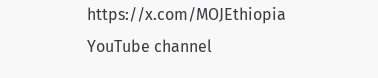https://x.com/MOJEthiopia
YouTube channel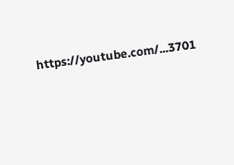https://youtube.com/...3701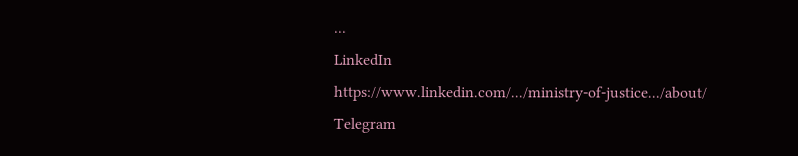...
LinkedIn
https://www.linkedin.com/.../ministry-of-justice.../about/
Telegram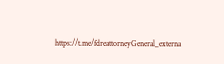https://t.me/fdreattorneyGeneral_externa